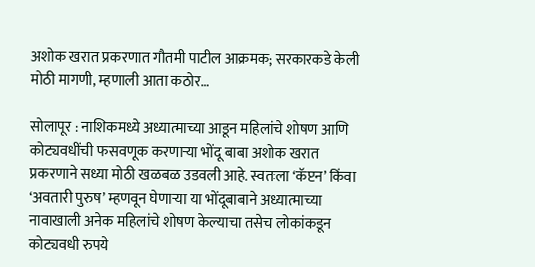अशोक खरात प्रकरणात गौतमी पाटील आक्रमक; सरकारकडे केली मोठी मागणी, म्हणाली आता कठोर…

सोलापूर : नाशिकमध्ये अध्यात्माच्या आडून महिलांचे शोषण आणि कोट्यवधींची फसवणूक करणाऱ्या भोंदू बाबा अशोक खरात प्रकरणाने सध्या मोठी खळबळ उडवली आहे. स्वतःला ‘कॅप्टन’ किंवा ‘अवतारी पुरुष’ म्हणवून घेणाऱ्या या भोंदूबाबाने अध्यात्माच्या नावाखाली अनेक महिलांचे शोषण केल्याचा तसेच लोकांकडून कोट्यवधी रुपये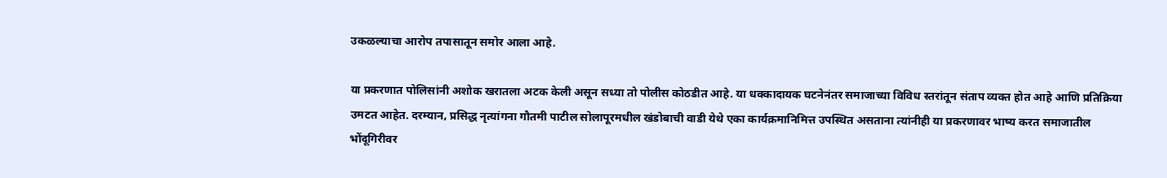उकळल्याचा आरोप तपासातून समोर आला आहे.

या प्रकरणात पोलिसांनी अशोक खरातला अटक केली असून सध्या तो पोलीस कोठडीत आहे. या धक्कादायक घटनेनंतर समाजाच्या विविध स्तरांतून संताप व्यक्त होत आहे आणि प्रतिक्रिया उमटत आहेत. दरम्यान, प्रसिद्ध नृत्यांगना गौतमी पाटील सोलापूरमधील खंडोबाची वाडी येथे एका कार्यक्रमानिमित्त उपस्थित असताना त्यांनीही या प्रकरणावर भाष्य करत समाजातील भोंदूगिरीवर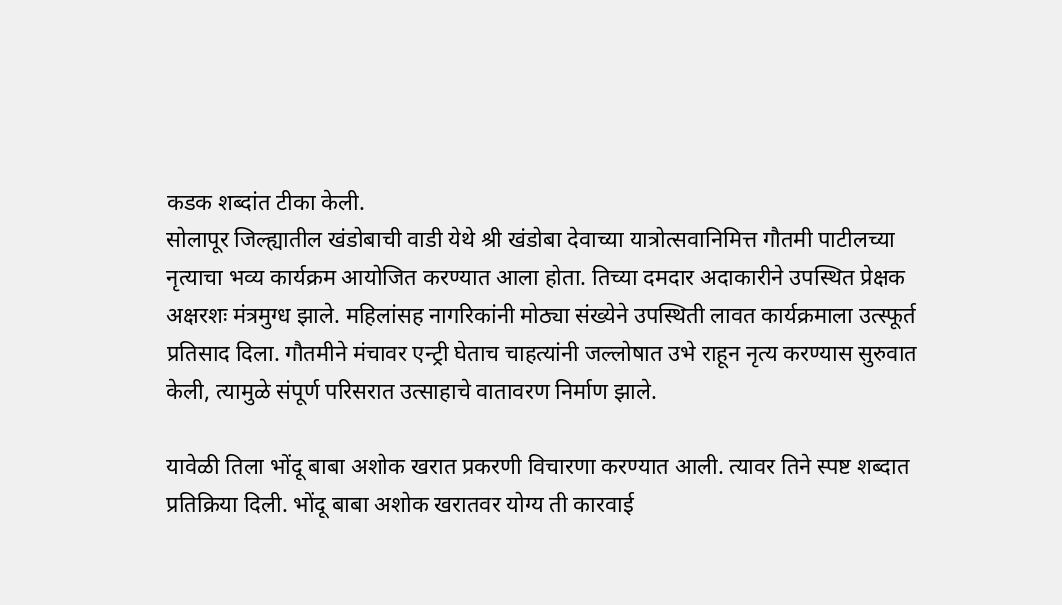कडक शब्दांत टीका केली.
सोलापूर जिल्ह्यातील खंडोबाची वाडी येथे श्री खंडोबा देवाच्या यात्रोत्सवानिमित्त गौतमी पाटीलच्या नृत्याचा भव्य कार्यक्रम आयोजित करण्यात आला होता. तिच्या दमदार अदाकारीने उपस्थित प्रेक्षक अक्षरशः मंत्रमुग्ध झाले. महिलांसह नागरिकांनी मोठ्या संख्येने उपस्थिती लावत कार्यक्रमाला उत्स्फूर्त प्रतिसाद दिला. गौतमीने मंचावर एन्ट्री घेताच चाहत्यांनी जल्लोषात उभे राहून नृत्य करण्यास सुरुवात केली, त्यामुळे संपूर्ण परिसरात उत्साहाचे वातावरण निर्माण झाले.

यावेळी तिला भोंदू बाबा अशोक खरात प्रकरणी विचारणा करण्यात आली. त्यावर तिने स्पष्ट शब्दात प्रतिक्रिया दिली. भोंदू बाबा अशोक खरातवर योग्य ती कारवाई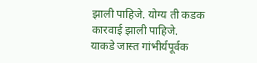झाली पाहिजे. योग्य ती कडक कारवाई झाली पाहिजे.
याकडे जास्त गांभीर्यपूर्वक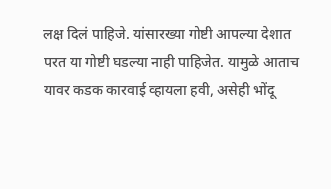लक्ष दिलं पाहिजे. यांसारख्या गोष्टी आपल्या देशात परत या गोष्टी घडल्या नाही पाहिजेत. यामुळे आताच यावर कडक कारवाई व्हायला हवी, असेही भोंदू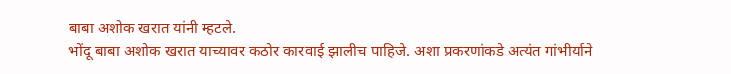बाबा अशोक खरात यांनी म्हटले.
भोंदू बाबा अशोक खरात याच्यावर कठोर कारवाई झालीच पाहिजे. अशा प्रकरणांकडे अत्यंत गांभीर्याने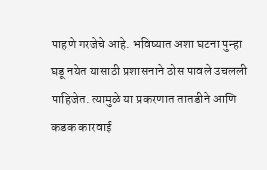पाहणे गरजेचे आहे. भविष्यात अशा घटना पुन्हा घडू नयेत यासाठी प्रशासनाने ठोस पावले उचलली पाहिजेत. त्यामुळे या प्रकरणात तातडीने आणि कडक कारवाई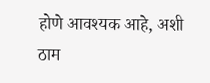होणे आवश्यक आहे, अशी ठाम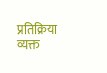प्रतिक्रिया व्यक्त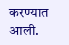करण्यात आली.